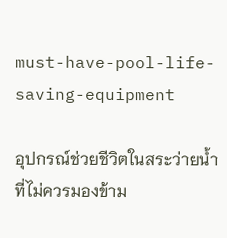must-have-pool-life-saving-equipment

อุปกรณ์ช่วยชีวิตในสระว่ายน้ำที่ไม่ควรมองข้าม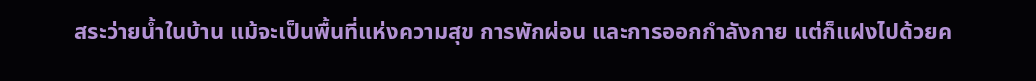สระว่ายน้ำในบ้าน แม้จะเป็นพื้นที่แห่งความสุข การพักผ่อน และการออกกำลังกาย แต่ก็แฝงไปด้วยค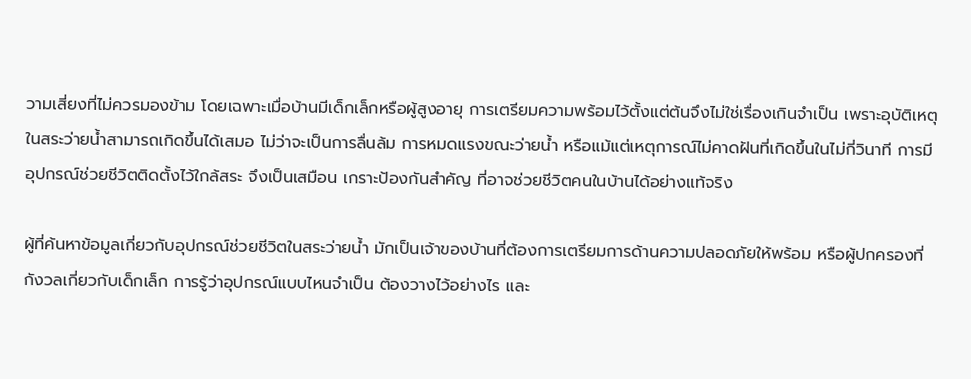วามเสี่ยงที่ไม่ควรมองข้าม โดยเฉพาะเมื่อบ้านมีเด็กเล็กหรือผู้สูงอายุ การเตรียมความพร้อมไว้ตั้งแต่ต้นจึงไม่ใช่เรื่องเกินจำเป็น เพราะอุบัติเหตุในสระว่ายน้ำสามารถเกิดขึ้นได้เสมอ ไม่ว่าจะเป็นการลื่นล้ม การหมดแรงขณะว่ายน้ำ หรือแม้แต่เหตุการณ์ไม่คาดฝันที่เกิดขึ้นในไม่กี่วินาที การมีอุปกรณ์ช่วยชีวิตติดตั้งไว้ใกล้สระ จึงเป็นเสมือน เกราะป้องกันสำคัญ ที่อาจช่วยชีวิตคนในบ้านได้อย่างแท้จริง

ผู้ที่ค้นหาข้อมูลเกี่ยวกับอุปกรณ์ช่วยชีวิตในสระว่ายน้ำ มักเป็นเจ้าของบ้านที่ต้องการเตรียมการด้านความปลอดภัยให้พร้อม หรือผู้ปกครองที่กังวลเกี่ยวกับเด็กเล็ก การรู้ว่าอุปกรณ์แบบไหนจำเป็น ต้องวางไว้อย่างไร และ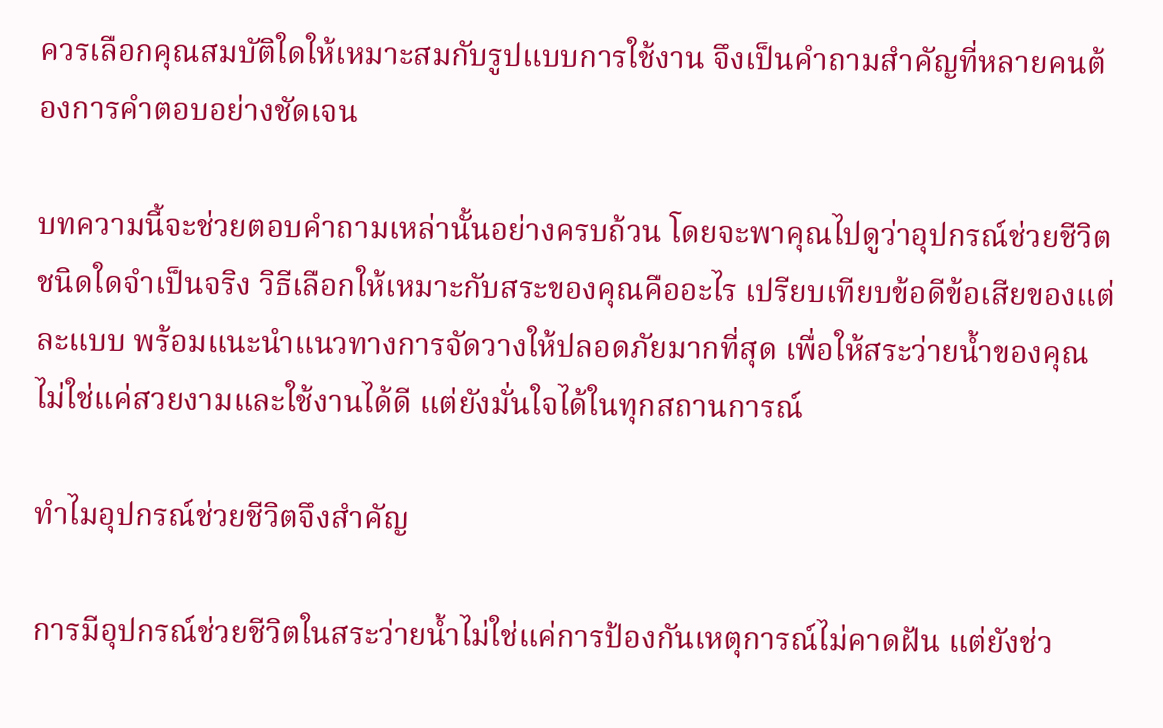ควรเลือกคุณสมบัติใดให้เหมาะสมกับรูปแบบการใช้งาน จึงเป็นคำถามสำคัญที่หลายคนต้องการคำตอบอย่างชัดเจน

บทความนี้จะช่วยตอบคำถามเหล่านั้นอย่างครบถ้วน โดยจะพาคุณไปดูว่าอุปกรณ์ช่วยชีวิตชนิดใดจำเป็นจริง วิธีเลือกให้เหมาะกับสระของคุณคืออะไร เปรียบเทียบข้อดีข้อเสียของแต่ละแบบ พร้อมแนะนำแนวทางการจัดวางให้ปลอดภัยมากที่สุด เพื่อให้สระว่ายน้ำของคุณไม่ใช่แค่สวยงามและใช้งานได้ดี แต่ยังมั่นใจได้ในทุกสถานการณ์

ทำไมอุปกรณ์ช่วยชีวิตจึงสำคัญ

การมีอุปกรณ์ช่วยชีวิตในสระว่ายน้ำไม่ใช่แค่การป้องกันเหตุการณ์ไม่คาดฝัน แต่ยังช่ว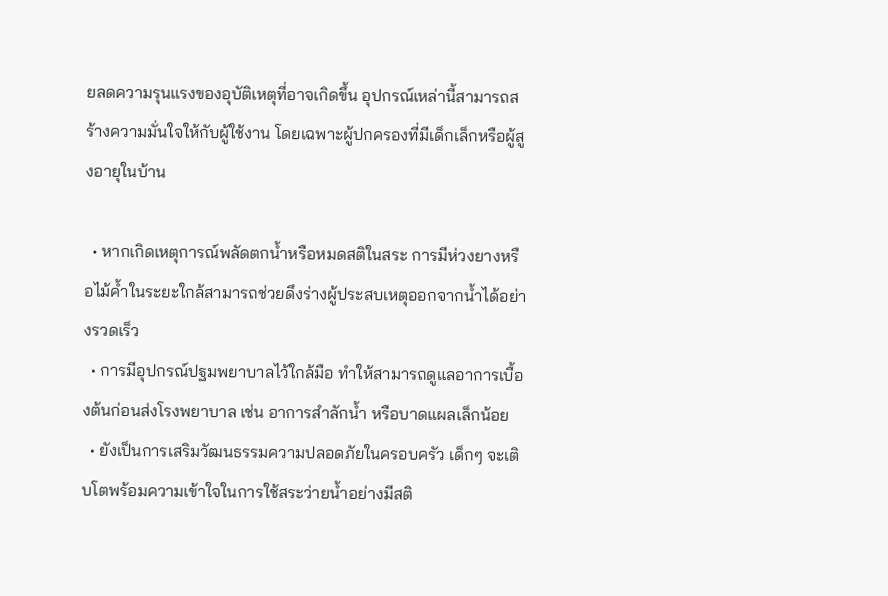ยลดความรุนแรงของอุบัติเหตุที่อาจเกิดขึ้น อุปกรณ์เหล่านี้สามารถสร้างความมั่นใจให้กับผู้ใช้งาน โดยเฉพาะผู้ปกครองที่มีเด็กเล็กหรือผู้สูงอายุในบ้าน

  • หากเกิดเหตุการณ์พลัดตกน้ำหรือหมดสติในสระ การมีห่วงยางหรือไม้ค้ำในระยะใกล้สามารถช่วยดึงร่างผู้ประสบเหตุออกจากน้ำได้อย่างรวดเร็ว
  • การมีอุปกรณ์ปฐมพยาบาลไว้ใกล้มือ ทำให้สามารถดูแลอาการเบื้องต้นก่อนส่งโรงพยาบาล เช่น อาการสำลักน้ำ หรือบาดแผลเล็กน้อย
  • ยังเป็นการเสริมวัฒนธรรมความปลอดภัยในครอบครัว เด็กๆ จะเติบโตพร้อมความเข้าใจในการใช้สระว่ายน้ำอย่างมีสติ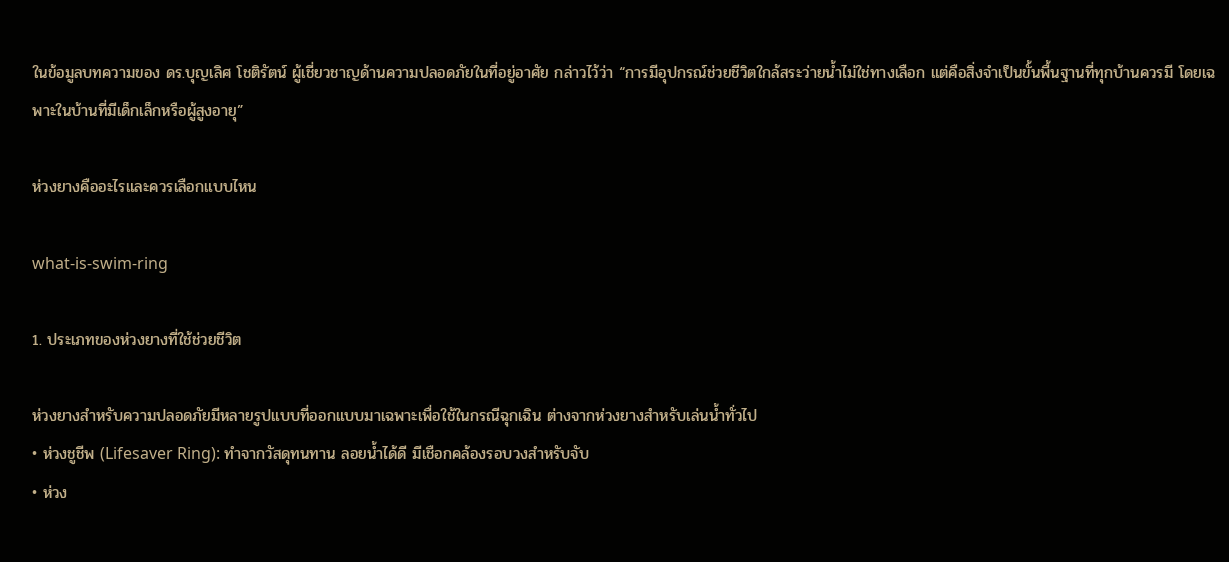ในข้อมูลบทความของ ดร.บุญเลิศ โชติรัตน์ ผู้เชี่ยวชาญด้านความปลอดภัยในที่อยู่อาศัย กล่าวไว้ว่า “การมีอุปกรณ์ช่วยชีวิตใกล้สระว่ายน้ำไม่ใช่ทางเลือก แต่คือสิ่งจำเป็นขั้นพื้นฐานที่ทุกบ้านควรมี โดยเฉพาะในบ้านที่มีเด็กเล็กหรือผู้สูงอายุ”

ห่วงยางคืออะไรและควรเลือกแบบไหน

what-is-swim-ring

1. ประเภทของห่วงยางที่ใช้ช่วยชีวิต

ห่วงยางสำหรับความปลอดภัยมีหลายรูปแบบที่ออกแบบมาเฉพาะเพื่อใช้ในกรณีฉุกเฉิน ต่างจากห่วงยางสำหรับเล่นน้ำทั่วไป
• ห่วงชูชีพ (Lifesaver Ring): ทำจากวัสดุทนทาน ลอยน้ำได้ดี มีเชือกคล้องรอบวงสำหรับจับ
• ห่วง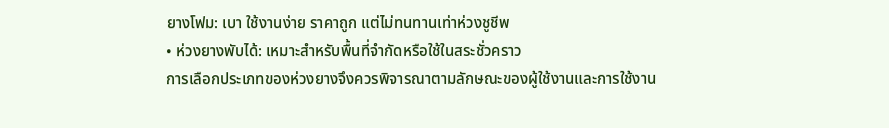ยางโฟม: เบา ใช้งานง่าย ราคาถูก แต่ไม่ทนทานเท่าห่วงชูชีพ
• ห่วงยางพับได้: เหมาะสำหรับพื้นที่จำกัดหรือใช้ในสระชั่วคราว
การเลือกประเภทของห่วงยางจึงควรพิจารณาตามลักษณะของผู้ใช้งานและการใช้งาน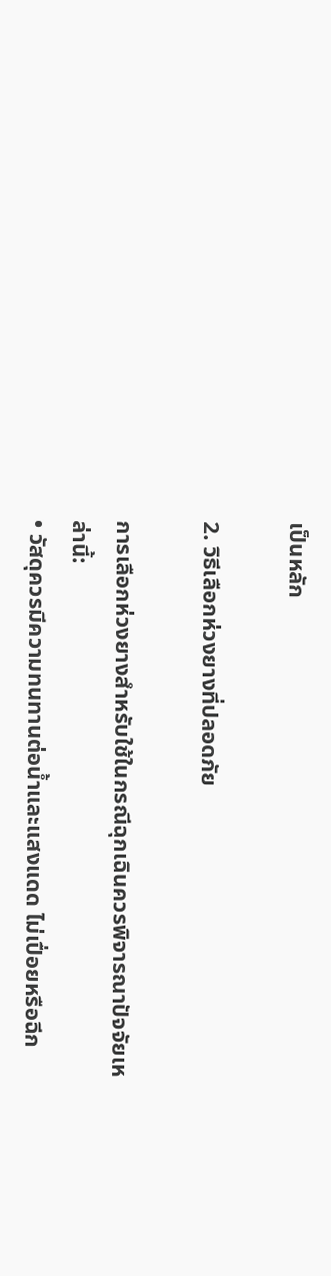เป็นหลัก

2. วิธีเลือกห่วงยางที่ปลอดภัย

การเลือกห่วงยางสำหรับใช้ในกรณีฉุกเฉินควรพิจารณาปัจจัยเหล่านี้:
• วัสดุควรมีความทนทานต่อน้ำและแสงแดด ไม่เปื่อยหรือฉีก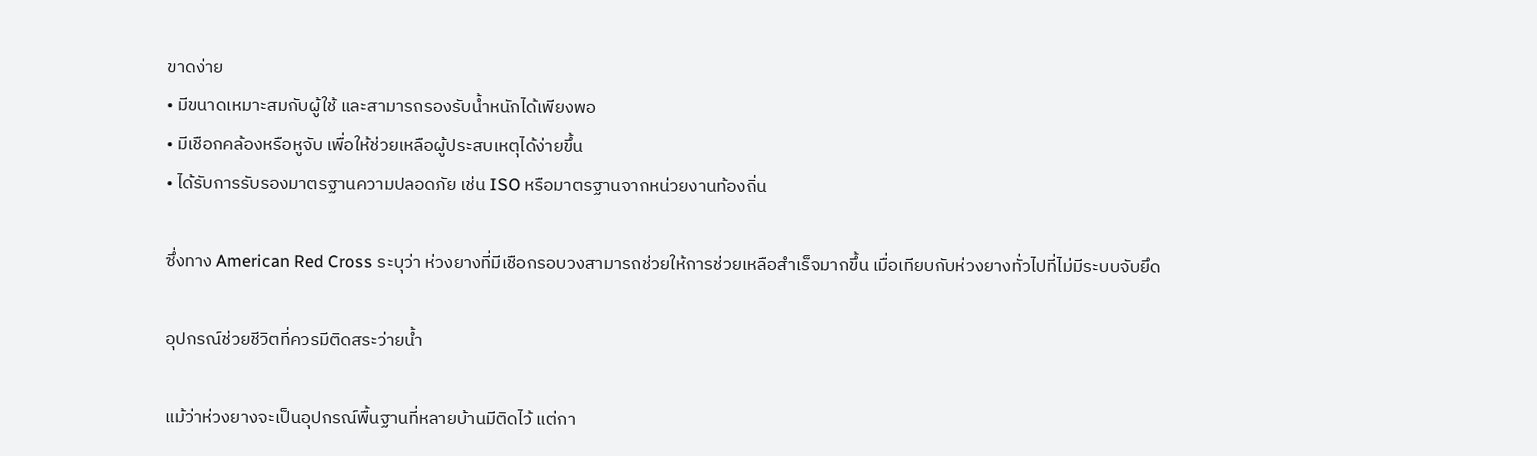ขาดง่าย
• มีขนาดเหมาะสมกับผู้ใช้ และสามารถรองรับน้ำหนักได้เพียงพอ
• มีเชือกคล้องหรือหูจับ เพื่อให้ช่วยเหลือผู้ประสบเหตุได้ง่ายขึ้น
• ได้รับการรับรองมาตรฐานความปลอดภัย เช่น ISO หรือมาตรฐานจากหน่วยงานท้องถิ่น

ซึ่งทาง American Red Cross ระบุว่า ห่วงยางที่มีเชือกรอบวงสามารถช่วยให้การช่วยเหลือสำเร็จมากขึ้น เมื่อเทียบกับห่วงยางทั่วไปที่ไม่มีระบบจับยึด

อุปกรณ์ช่วยชีวิตที่ควรมีติดสระว่ายน้ำ

แม้ว่าห่วงยางจะเป็นอุปกรณ์พื้นฐานที่หลายบ้านมีติดไว้ แต่กา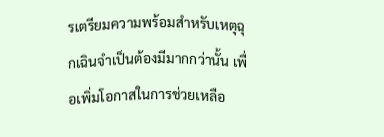รเตรียมความพร้อมสำหรับเหตุฉุกเฉินจำเป็นต้องมีมากกว่านั้น เพื่อเพิ่มโอกาสในการช่วยเหลือ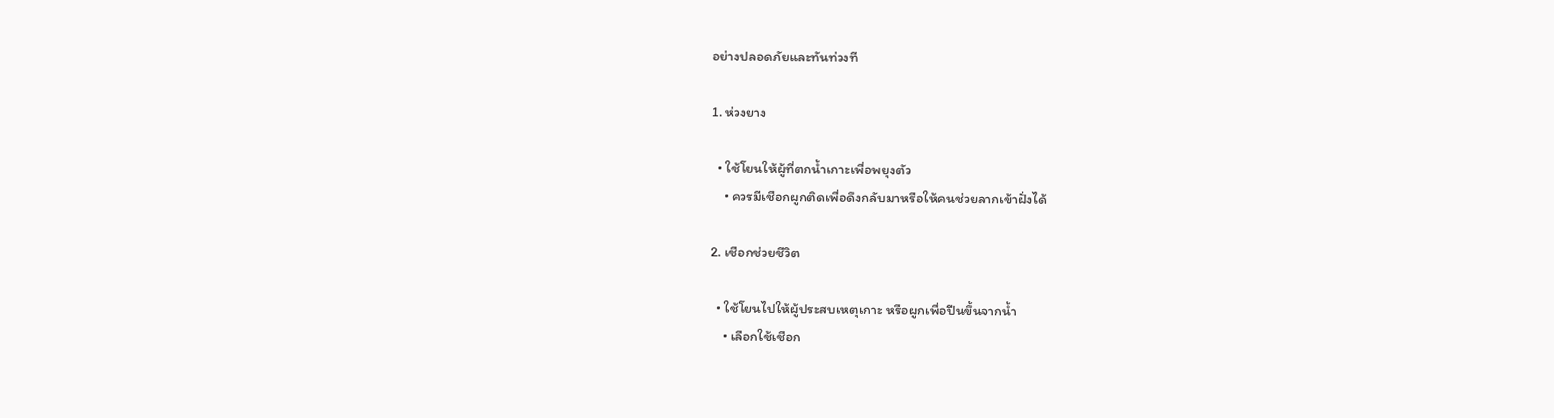อย่างปลอดภัยและทันท่วงที

1. ห่วงยาง

  • ใช้โยนให้ผู้ที่ตกน้ำเกาะเพื่อพยุงตัว
    • ควรมีเชือกผูกติดเพื่อดึงกลับมาหรือให้คนช่วยลากเข้าฝั่งได้

2. เชือกช่วยชีวิต

  • ใช้โยนไปให้ผู้ประสบเหตุเกาะ หรือผูกเพื่อปีนขึ้นจากน้ำ
    • เลือกใช้เชือก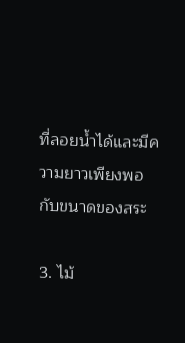ที่ลอยน้ำได้และมีความยาวเพียงพอกับขนาดของสระ

3. ไม้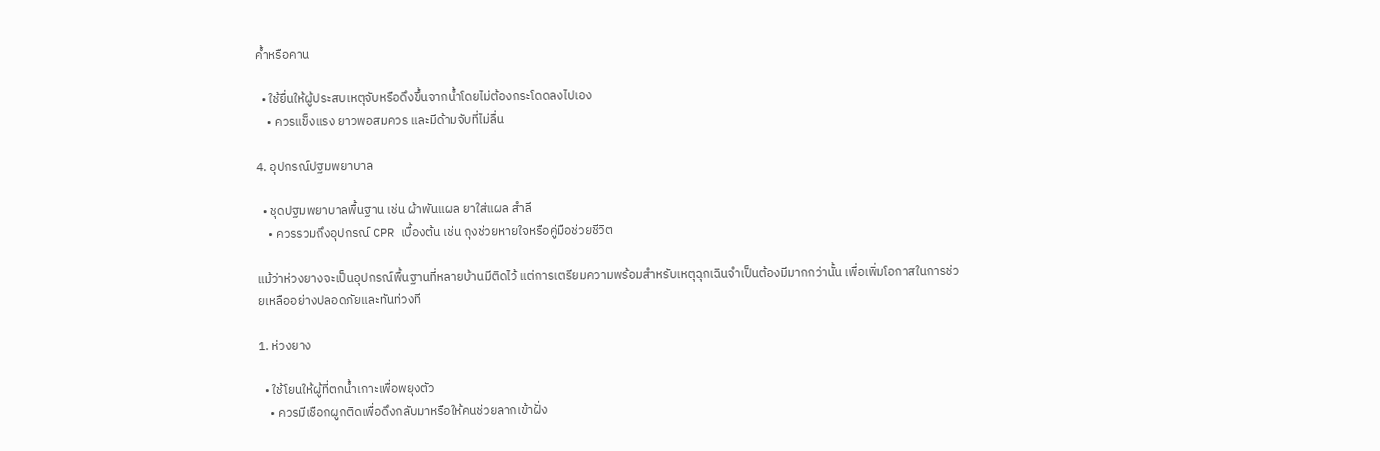ค้ำหรือคาน

  • ใช้ยื่นให้ผู้ประสบเหตุจับหรือดึงขึ้นจากน้ำโดยไม่ต้องกระโดดลงไปเอง
    • ควรแข็งแรง ยาวพอสมควร และมีด้ามจับที่ไม่ลื่น

4. อุปกรณ์ปฐมพยาบาล

  • ชุดปฐมพยาบาลพื้นฐาน เช่น ผ้าพันแผล ยาใส่แผล สำลี
    • ควรรวมถึงอุปกรณ์ CPR เบื้องต้น เช่น ถุงช่วยหายใจหรือคู่มือช่วยชีวิต

แม้ว่าห่วงยางจะเป็นอุปกรณ์พื้นฐานที่หลายบ้านมีติดไว้ แต่การเตรียมความพร้อมสำหรับเหตุฉุกเฉินจำเป็นต้องมีมากกว่านั้น เพื่อเพิ่มโอกาสในการช่วยเหลืออย่างปลอดภัยและทันท่วงที

1. ห่วงยาง

  • ใช้โยนให้ผู้ที่ตกน้ำเกาะเพื่อพยุงตัว
    • ควรมีเชือกผูกติดเพื่อดึงกลับมาหรือให้คนช่วยลากเข้าฝั่ง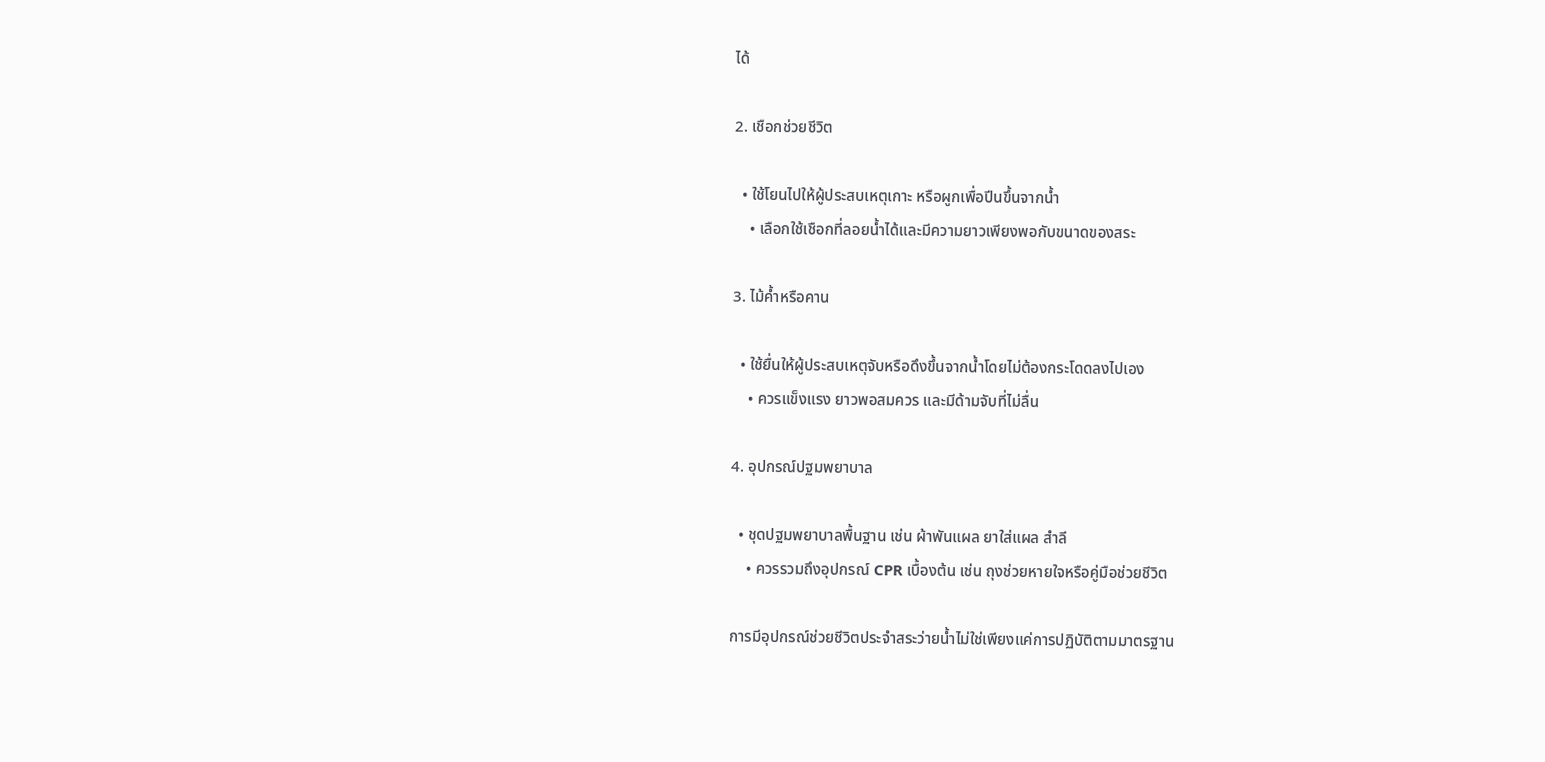ได้

2. เชือกช่วยชีวิต

  • ใช้โยนไปให้ผู้ประสบเหตุเกาะ หรือผูกเพื่อปีนขึ้นจากน้ำ
    • เลือกใช้เชือกที่ลอยน้ำได้และมีความยาวเพียงพอกับขนาดของสระ

3. ไม้ค้ำหรือคาน

  • ใช้ยื่นให้ผู้ประสบเหตุจับหรือดึงขึ้นจากน้ำโดยไม่ต้องกระโดดลงไปเอง
    • ควรแข็งแรง ยาวพอสมควร และมีด้ามจับที่ไม่ลื่น

4. อุปกรณ์ปฐมพยาบาล

  • ชุดปฐมพยาบาลพื้นฐาน เช่น ผ้าพันแผล ยาใส่แผล สำลี
    • ควรรวมถึงอุปกรณ์ CPR เบื้องต้น เช่น ถุงช่วยหายใจหรือคู่มือช่วยชีวิต

การมีอุปกรณ์ช่วยชีวิตประจำสระว่ายน้ำไม่ใช่เพียงแค่การปฏิบัติตามมาตรฐาน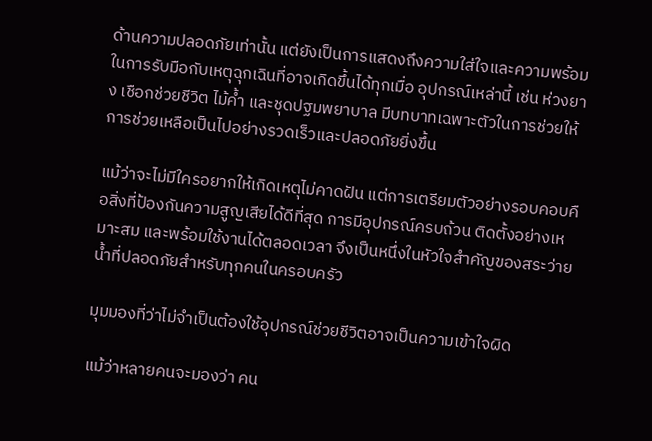ด้านความปลอดภัยเท่านั้น แต่ยังเป็นการแสดงถึงความใส่ใจและความพร้อมในการรับมือกับเหตุฉุกเฉินที่อาจเกิดขึ้นได้ทุกเมื่อ อุปกรณ์เหล่านี้ เช่น ห่วงยาง เชือกช่วยชีวิต ไม้ค้ำ และชุดปฐมพยาบาล มีบทบาทเฉพาะตัวในการช่วยให้การช่วยเหลือเป็นไปอย่างรวดเร็วและปลอดภัยยิ่งขึ้น

แม้ว่าจะไม่มีใครอยากให้เกิดเหตุไม่คาดฝัน แต่การเตรียมตัวอย่างรอบคอบคือสิ่งที่ป้องกันความสูญเสียได้ดีที่สุด การมีอุปกรณ์ครบถ้วน ติดตั้งอย่างเหมาะสม และพร้อมใช้งานได้ตลอดเวลา จึงเป็นหนึ่งในหัวใจสำคัญของสระว่ายน้ำที่ปลอดภัยสำหรับทุกคนในครอบครัว

มุมมองที่ว่าไม่จำเป็นต้องใช้อุปกรณ์ช่วยชีวิตอาจเป็นความเข้าใจผิด

แม้ว่าหลายคนจะมองว่า คน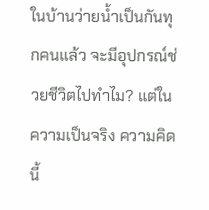ในบ้านว่ายน้ำเป็นกันทุกคนแล้ว จะมีอุปกรณ์ช่วยชีวิตไปทำไม? แต่ในความเป็นจริง ความคิดนี้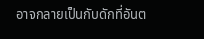อาจกลายเป็นกับดักที่อันต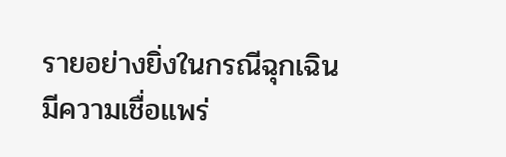รายอย่างยิ่งในกรณีฉุกเฉิน
มีความเชื่อแพร่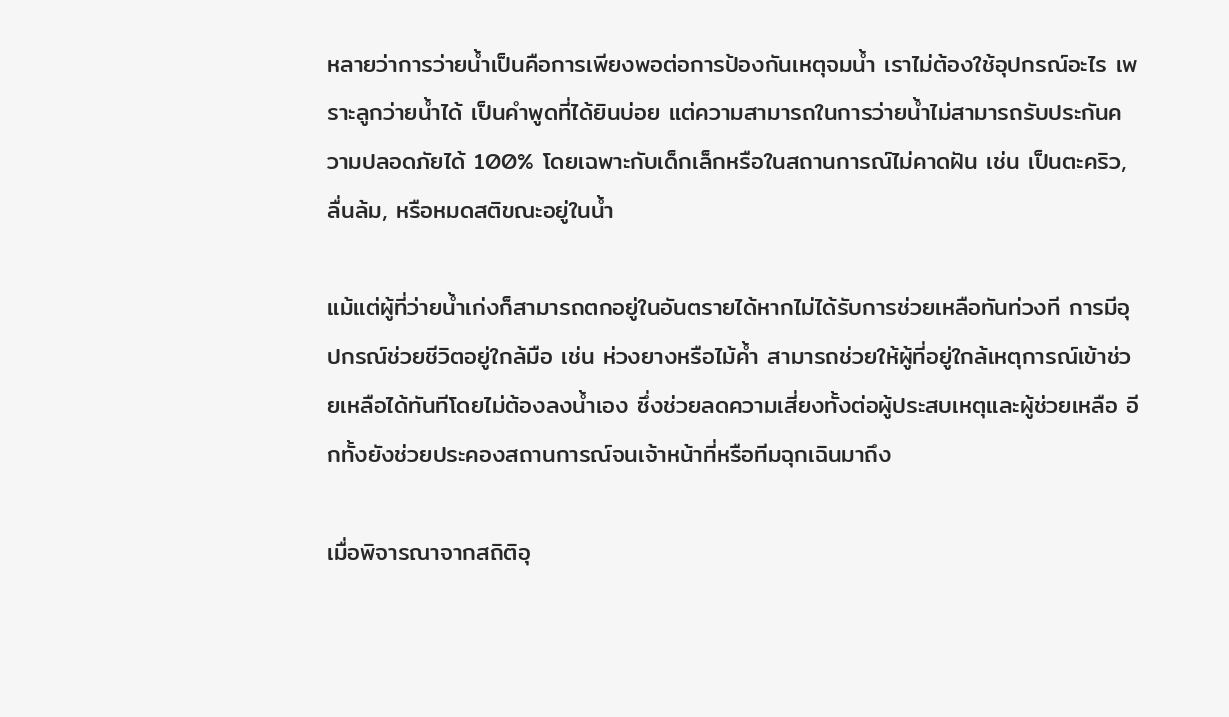หลายว่าการว่ายน้ำเป็นคือการเพียงพอต่อการป้องกันเหตุจมน้ำ เราไม่ต้องใช้อุปกรณ์อะไร เพราะลูกว่ายน้ำได้ เป็นคำพูดที่ได้ยินบ่อย แต่ความสามารถในการว่ายน้ำไม่สามารถรับประกันความปลอดภัยได้ 100% โดยเฉพาะกับเด็กเล็กหรือในสถานการณ์ไม่คาดฝัน เช่น เป็นตะคริว, ลื่นล้ม, หรือหมดสติขณะอยู่ในน้ำ

แม้แต่ผู้ที่ว่ายน้ำเก่งก็สามารถตกอยู่ในอันตรายได้หากไม่ได้รับการช่วยเหลือทันท่วงที การมีอุปกรณ์ช่วยชีวิตอยู่ใกล้มือ เช่น ห่วงยางหรือไม้ค้ำ สามารถช่วยให้ผู้ที่อยู่ใกล้เหตุการณ์เข้าช่วยเหลือได้ทันทีโดยไม่ต้องลงน้ำเอง ซึ่งช่วยลดความเสี่ยงทั้งต่อผู้ประสบเหตุและผู้ช่วยเหลือ อีกทั้งยังช่วยประคองสถานการณ์จนเจ้าหน้าที่หรือทีมฉุกเฉินมาถึง

เมื่อพิจารณาจากสถิติอุ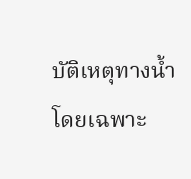บัติเหตุทางน้ำโดยเฉพาะ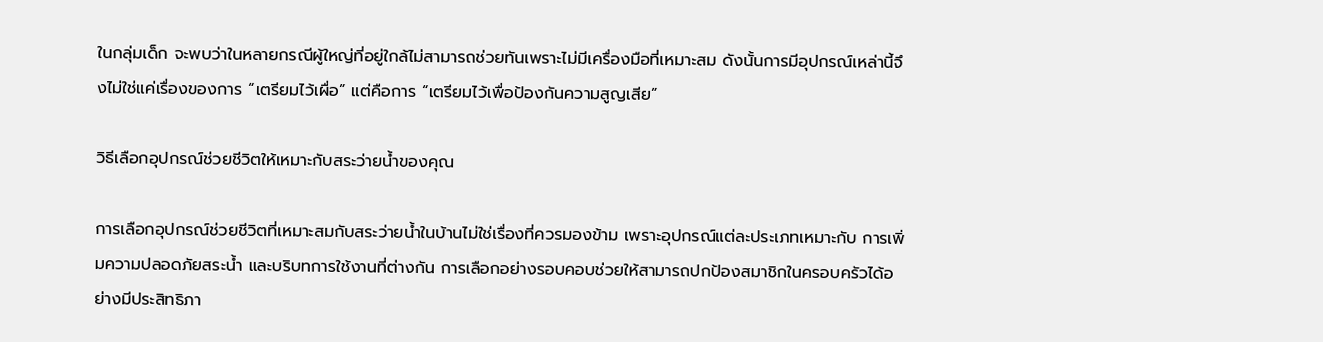ในกลุ่มเด็ก จะพบว่าในหลายกรณีผู้ใหญ่ที่อยู่ใกล้ไม่สามารถช่วยทันเพราะไม่มีเครื่องมือที่เหมาะสม ดังนั้นการมีอุปกรณ์เหล่านี้จึงไม่ใช่แค่เรื่องของการ “เตรียมไว้เผื่อ” แต่คือการ “เตรียมไว้เพื่อป้องกันความสูญเสีย”

วิธีเลือกอุปกรณ์ช่วยชีวิตให้เหมาะกับสระว่ายน้ำของคุณ

การเลือกอุปกรณ์ช่วยชีวิตที่เหมาะสมกับสระว่ายน้ำในบ้านไม่ใช่เรื่องที่ควรมองข้าม เพราะอุปกรณ์แต่ละประเภทเหมาะกับ การเพิ่มความปลอดภัยสระน้ำ และบริบทการใช้งานที่ต่างกัน การเลือกอย่างรอบคอบช่วยให้สามารถปกป้องสมาชิกในครอบครัวได้อย่างมีประสิทธิภา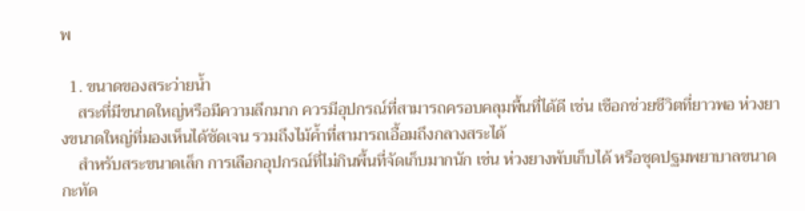พ

  1. ขนาดของสระว่ายน้ำ
    สระที่มีขนาดใหญ่หรือมีความลึกมาก ควรมีอุปกรณ์ที่สามารถครอบคลุมพื้นที่ได้ดี เช่น เชือกช่วยชีวิตที่ยาวพอ ห่วงยางขนาดใหญ่ที่มองเห็นได้ชัดเจน รวมถึงไม้ค้ำที่สามารถเอื้อมถึงกลางสระได้
    สำหรับสระขนาดเล็ก การเลือกอุปกรณ์ที่ไม่กินพื้นที่จัดเก็บมากนัก เช่น ห่วงยางพับเก็บได้ หรือชุดปฐมพยาบาลขนาดกะทัด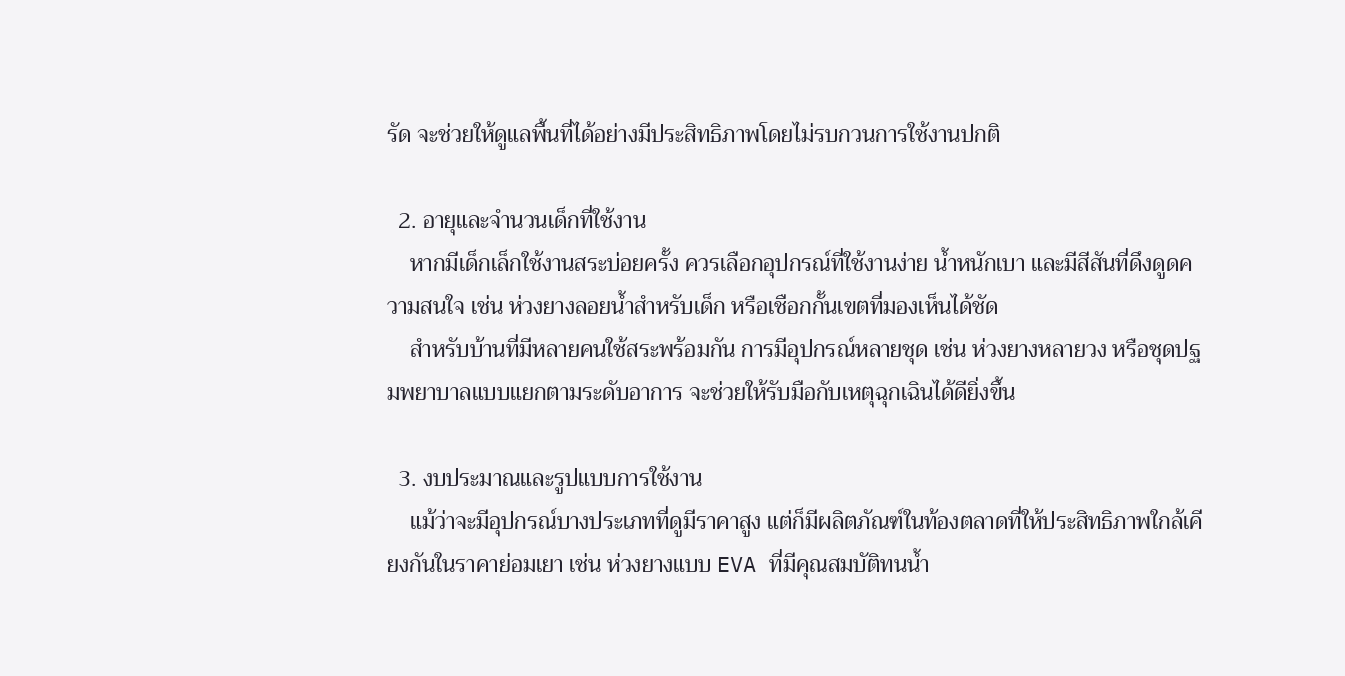รัด จะช่วยให้ดูแลพื้นที่ได้อย่างมีประสิทธิภาพโดยไม่รบกวนการใช้งานปกติ

  2. อายุและจำนวนเด็กที่ใช้งาน
    หากมีเด็กเล็กใช้งานสระบ่อยครั้ง ควรเลือกอุปกรณ์ที่ใช้งานง่าย น้ำหนักเบา และมีสีสันที่ดึงดูดความสนใจ เช่น ห่วงยางลอยน้ำสำหรับเด็ก หรือเชือกกั้นเขตที่มองเห็นได้ชัด
    สำหรับบ้านที่มีหลายคนใช้สระพร้อมกัน การมีอุปกรณ์หลายชุด เช่น ห่วงยางหลายวง หรือชุดปฐมพยาบาลแบบแยกตามระดับอาการ จะช่วยให้รับมือกับเหตุฉุกเฉินได้ดียิ่งขึ้น

  3. งบประมาณและรูปแบบการใช้งาน
    แม้ว่าจะมีอุปกรณ์บางประเภทที่ดูมีราคาสูง แต่ก็มีผลิตภัณฑ์ในท้องตลาดที่ให้ประสิทธิภาพใกล้เคียงกันในราคาย่อมเยา เช่น ห่วงยางแบบ EVA ที่มีคุณสมบัติทนน้ำ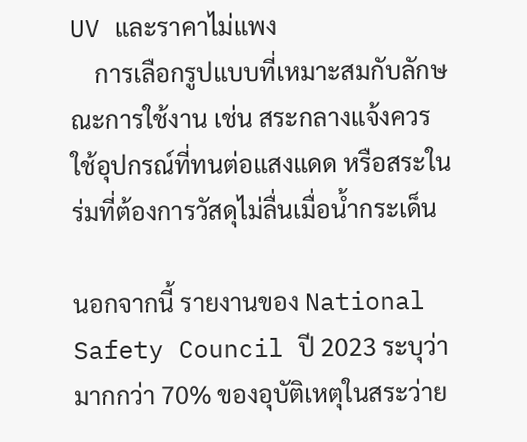UV และราคาไม่แพง
    การเลือกรูปแบบที่เหมาะสมกับลักษณะการใช้งาน เช่น สระกลางแจ้งควรใช้อุปกรณ์ที่ทนต่อแสงแดด หรือสระในร่มที่ต้องการวัสดุไม่ลื่นเมื่อน้ำกระเด็น

นอกจากนี้ รายงานของ National Safety Council ปี 2023 ระบุว่า มากกว่า 70% ของอุบัติเหตุในสระว่าย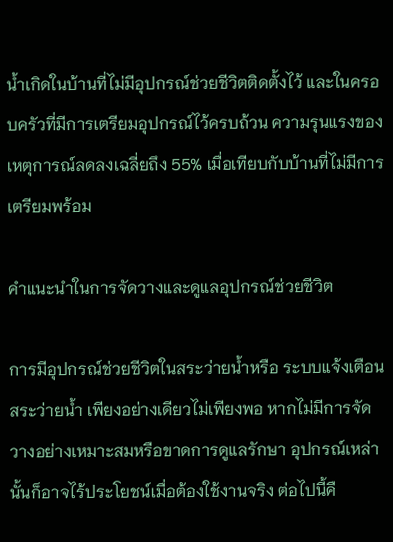น้ำเกิดในบ้านที่ไม่มีอุปกรณ์ช่วยชีวิตติดตั้งไว้ และในครอบครัวที่มีการเตรียมอุปกรณ์ไว้ครบถ้วน ความรุนแรงของเหตุการณ์ลดลงเฉลี่ยถึง 55% เมื่อเทียบกับบ้านที่ไม่มีการเตรียมพร้อม

คำแนะนำในการจัดวางและดูแลอุปกรณ์ช่วยชีวิต

การมีอุปกรณ์ช่วยชีวิตในสระว่ายน้ำหรือ ระบบแจ้งเตือนสระว่ายน้ำ เพียงอย่างเดียวไม่เพียงพอ หากไม่มีการจัดวางอย่างเหมาะสมหรือขาดการดูแลรักษา อุปกรณ์เหล่านั้นก็อาจไร้ประโยชน์เมื่อต้องใช้งานจริง ต่อไปนี้คื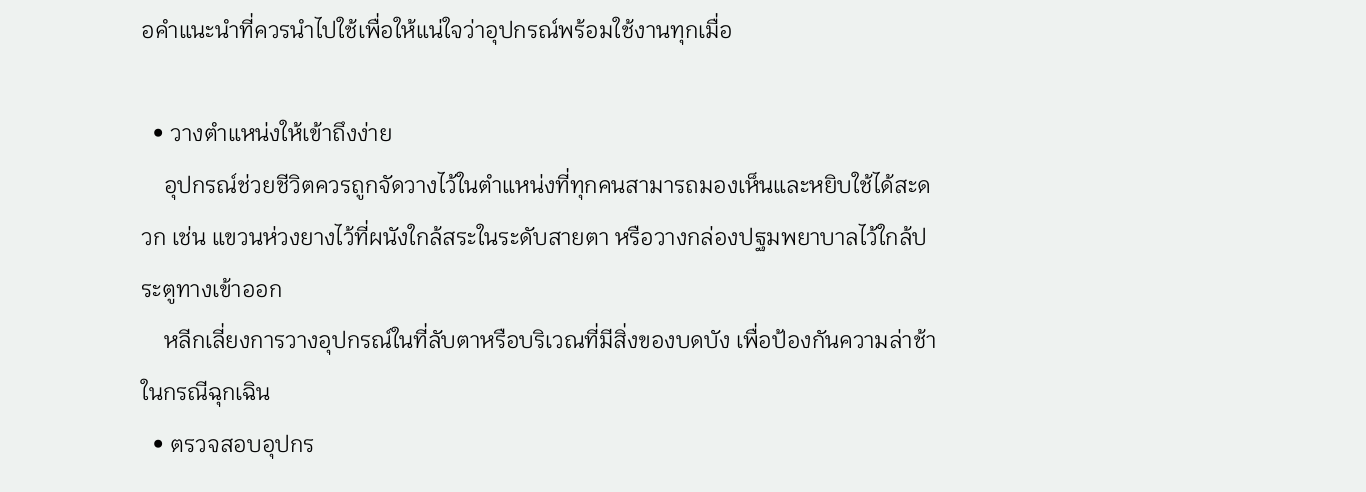อคำแนะนำที่ควรนำไปใช้เพื่อให้แน่ใจว่าอุปกรณ์พร้อมใช้งานทุกเมื่อ

  • วางตำแหน่งให้เข้าถึงง่าย
    อุปกรณ์ช่วยชีวิตควรถูกจัดวางไว้ในตำแหน่งที่ทุกคนสามารถมองเห็นและหยิบใช้ได้สะดวก เช่น แขวนห่วงยางไว้ที่ผนังใกล้สระในระดับสายตา หรือวางกล่องปฐมพยาบาลไว้ใกล้ประตูทางเข้าออก
    หลีกเลี่ยงการวางอุปกรณ์ในที่ลับตาหรือบริเวณที่มีสิ่งของบดบัง เพื่อป้องกันความล่าช้าในกรณีฉุกเฉิน
  • ตรวจสอบอุปกร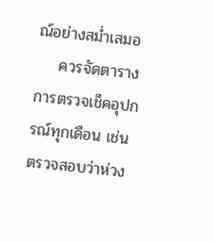ณ์อย่างสม่ำเสมอ
    ควรจัดตารางการตรวจเช็คอุปกรณ์ทุกเดือน เช่น ตรวจสอบว่าห่วง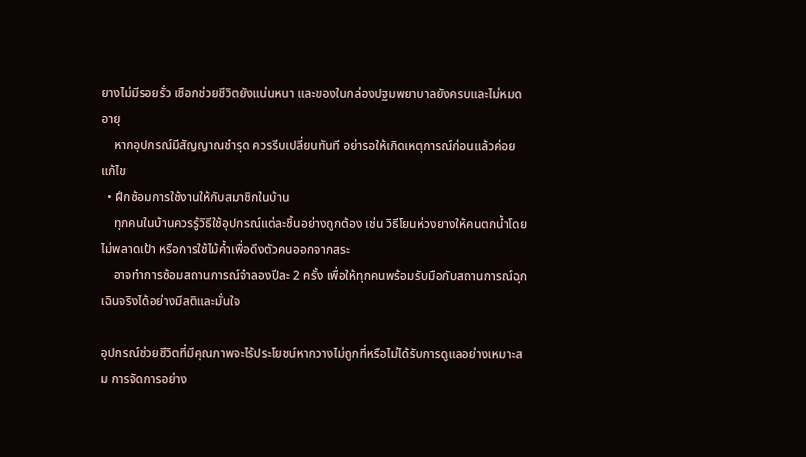ยางไม่มีรอยรั่ว เชือกช่วยชีวิตยังแน่นหนา และของในกล่องปฐมพยาบาลยังครบและไม่หมดอายุ
    หากอุปกรณ์มีสัญญาณชำรุด ควรรีบเปลี่ยนทันที อย่ารอให้เกิดเหตุการณ์ก่อนแล้วค่อยแก้ไข
  • ฝึกซ้อมการใช้งานให้กับสมาชิกในบ้าน
    ทุกคนในบ้านควรรู้วิธีใช้อุปกรณ์แต่ละชิ้นอย่างถูกต้อง เช่น วิธีโยนห่วงยางให้คนตกน้ำโดยไม่พลาดเป้า หรือการใช้ไม้ค้ำเพื่อดึงตัวคนออกจากสระ
    อาจทำการซ้อมสถานการณ์จำลองปีละ 2 ครั้ง เพื่อให้ทุกคนพร้อมรับมือกับสถานการณ์ฉุกเฉินจริงได้อย่างมีสติและมั่นใจ

อุปกรณ์ช่วยชีวิตที่มีคุณภาพจะไร้ประโยชน์หากวางไม่ถูกที่หรือไม่ได้รับการดูแลอย่างเหมาะสม การจัดการอย่าง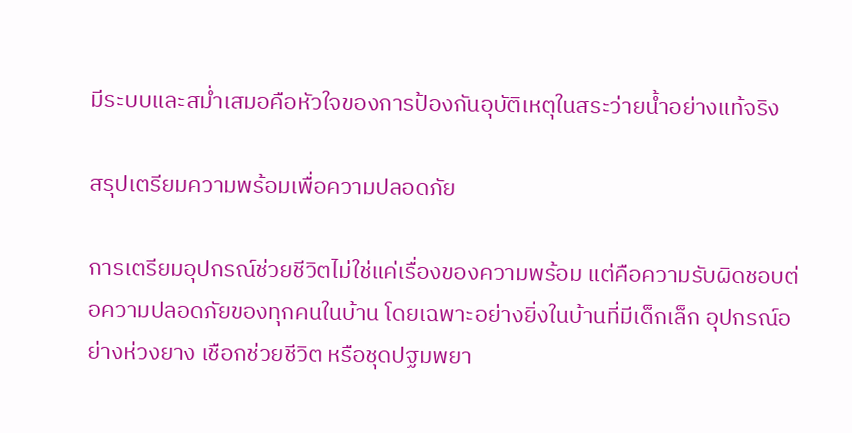มีระบบและสม่ำเสมอคือหัวใจของการป้องกันอุบัติเหตุในสระว่ายน้ำอย่างแท้จริง

สรุปเตรียมความพร้อมเพื่อความปลอดภัย

การเตรียมอุปกรณ์ช่วยชีวิตไม่ใช่แค่เรื่องของความพร้อม แต่คือความรับผิดชอบต่อความปลอดภัยของทุกคนในบ้าน โดยเฉพาะอย่างยิ่งในบ้านที่มีเด็กเล็ก อุปกรณ์อย่างห่วงยาง เชือกช่วยชีวิต หรือชุดปฐมพยา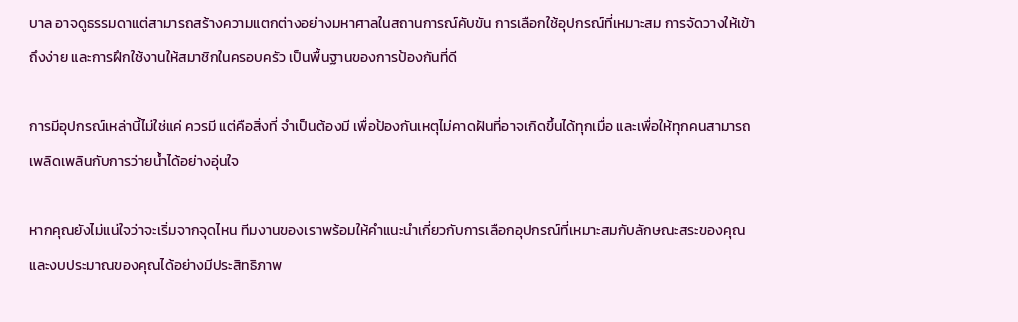บาล อาจดูธรรมดาแต่สามารถสร้างความแตกต่างอย่างมหาศาลในสถานการณ์คับขัน การเลือกใช้อุปกรณ์ที่เหมาะสม การจัดวางให้เข้าถึงง่าย และการฝึกใช้งานให้สมาชิกในครอบครัว เป็นพื้นฐานของการป้องกันที่ดี

การมีอุปกรณ์เหล่านี้ไม่ใช่แค่ ควรมี แต่คือสิ่งที่ จำเป็นต้องมี เพื่อป้องกันเหตุไม่คาดฝันที่อาจเกิดขึ้นได้ทุกเมื่อ และเพื่อให้ทุกคนสามารถเพลิดเพลินกับการว่ายน้ำได้อย่างอุ่นใจ

หากคุณยังไม่แน่ใจว่าจะเริ่มจากจุดไหน ทีมงานของเราพร้อมให้คำแนะนำเกี่ยวกับการเลือกอุปกรณ์ที่เหมาะสมกับลักษณะสระของคุณ และงบประมาณของคุณได้อย่างมีประสิทธิภาพ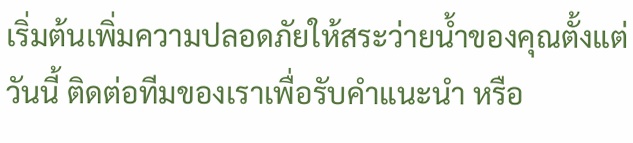เริ่มต้นเพิ่มความปลอดภัยให้สระว่ายน้ำของคุณตั้งแต่วันนี้ ติดต่อทีมของเราเพื่อรับคำแนะนำ หรือ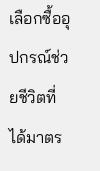เลือกซื้ออุปกรณ์ช่วยชีวิตที่ได้มาตร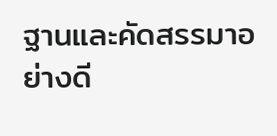ฐานและคัดสรรมาอย่างดี